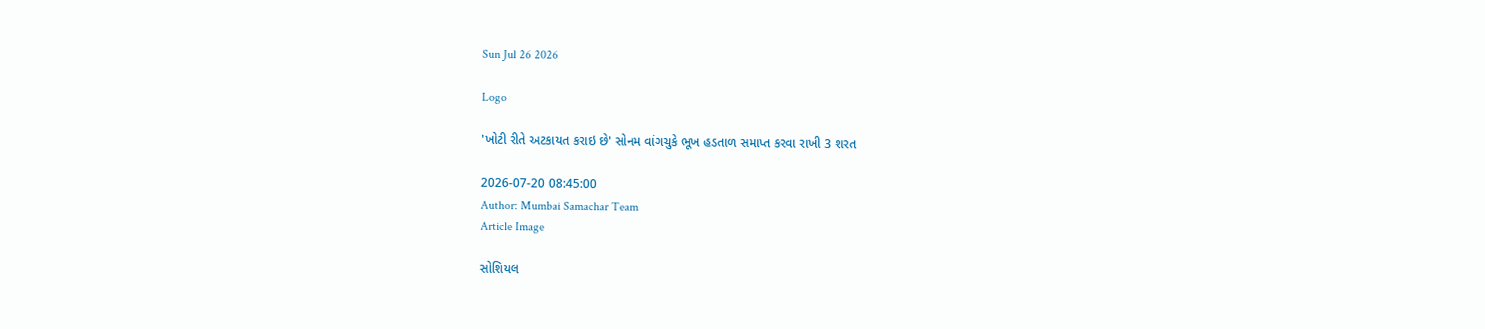Sun Jul 26 2026

Logo

'ખોટી રીતે અટકાયત કરાઇ છે' સોનમ વાંગચુકે ભૂખ હડતાળ સમાપ્ત કરવા રાખી 3 શરત

2026-07-20 08:45:00
Author: Mumbai Samachar Team
Article Image

સોશિયલ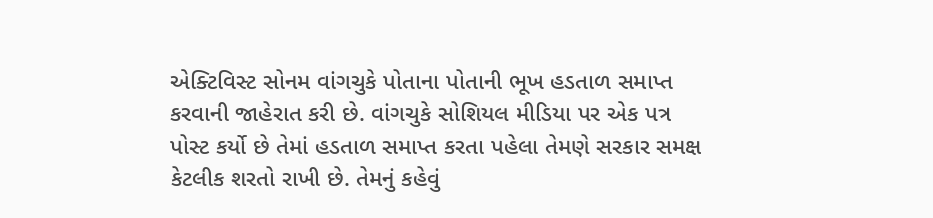એક્ટિવિસ્ટ સોનમ વાંગચુકે પોતાના પોતાની ભૂખ હડતાળ સમાપ્ત કરવાની જાહેરાત કરી છે. વાંગચુકે સોશિયલ મીડિયા પર એક પત્ર પોસ્ટ કર્યો છે તેમાં હડતાળ સમાપ્ત કરતા પહેલા તેમણે સરકાર સમક્ષ કેટલીક શરતો રાખી છે. તેમનું કહેવું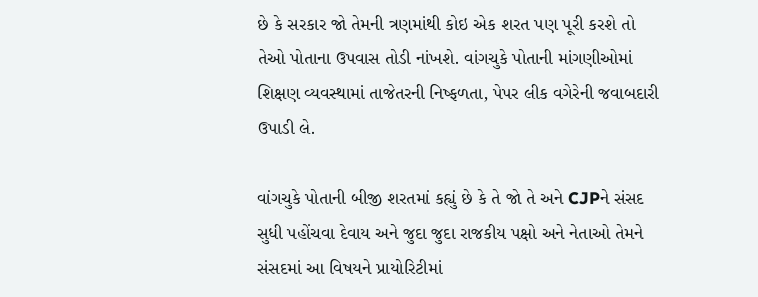છે કે સરકાર જો તેમની ત્રણમાંથી કોઇ એક શરત પણ પૂરી કરશે તો તેઓ પોતાના ઉપવાસ તોડી નાંખશે. વાંગચુકે પોતાની માંગણીઓમાં શિક્ષણ વ્યવસ્થામાં તાજેતરની નિષ્ફળતા, પેપર લીક વગેરેની જવાબદારી ઉપાડી લે.

વાંગચુકે પોતાની બીજી શરતમાં કહ્યું છે કે તે જો તે અને CJPને સંસદ સુધી પહોંચવા દેવાય અને જુદા જુદા રાજકીય પક્ષો અને નેતાઓ તેમને સંસદમાં આ વિષયને પ્રાયોરિટીમાં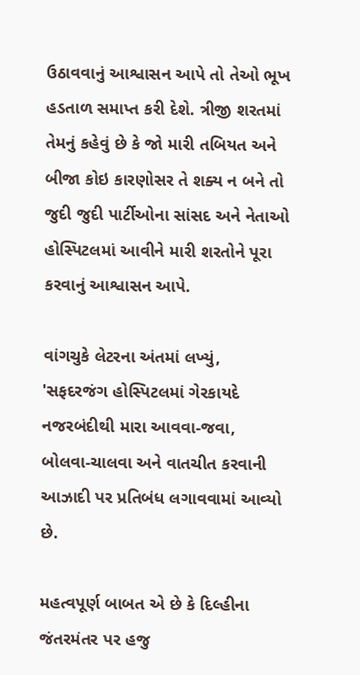ઉઠાવવાનું આશ્વાસન આપે તો તેઓ ભૂખ હડતાળ સમાપ્ત કરી દેશે. ત્રીજી શરતમાં તેમનું કહેવું છે કે જો મારી તબિયત અને બીજા કોઇ કારણોસર તે શક્ય ન બને તો જુદી જુદી પાર્ટીઓના સાંસદ અને નેતાઓ હોસ્પિટલમાં આવીને મારી શરતોને પૂરા કરવાનું આશ્વાસન આપે.

વાંગચુકે લેટરના અંતમાં લખ્યું, 'સફદરજંગ હોસ્પિટલમાં ગેરકાયદે નજરબંદીથી મારા આવવા-જવા, બોલવા-ચાલવા અને વાતચીત કરવાની આઝાદી પર પ્રતિબંધ લગાવવામાં આવ્યો છે.

મહત્વપૂર્ણ બાબત એ છે કે દિલ્હીના જંતરમંતર પર હજુ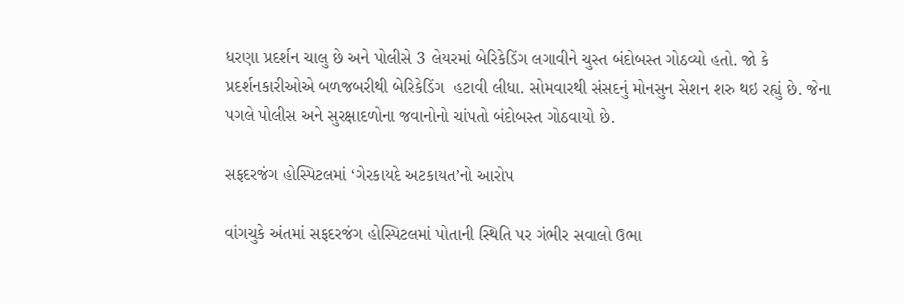ધરણા પ્રદર્શન ચાલુ છે અને પોલીસે 3 લેયરમાં બેરિકેડિંગ લગાવીને ચુસ્ત બંદોબસ્ત ગોઠવ્યો હતો. જો કે પ્રદર્શનકારીઓએ બળજબરીથી બેરિકેડિંગ  હટાવી લીધા. સોમવારથી સંસદનું મોનસુન સેશન શરુ થઇ રહ્યું છે. જેના પગલે પોલીસ અને સુરક્ષાદળોના જવાનોનો ચાંપતો બંદોબસ્ત ગોઠવાયો છે.

સફદરજંગ હોસ્પિટલમાં ‘ગેરકાયદે અટકાયત’નો આરોપ

વાંગચુકે અંતમાં સફદરજંગ હોસ્પિટલમાં પોતાની સ્થિતિ પર ગંભીર સવાલો ઉભા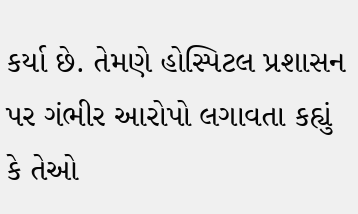કર્યા છે. તેમણે હોસ્પિટલ પ્રશાસન પર ગંભીર આરોપો લગાવતા કહ્યું કે તેઓ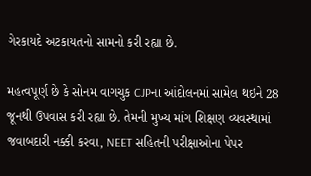ગેરકાયદે અટકાયતનો સામનો કરી રહ્યા છે.

મહત્વપૂર્ણ છે કે સોનમ વાગચુક CJPના આંદોલનમાં સામેલ થઇને 28 જૂનથી ઉપવાસ કરી રહ્યા છે. તેમની મુખ્ય માંગ શિક્ષણ વ્યવસ્થામાં જવાબદારી નક્કી કરવા, NEET સહિતની પરીક્ષાઓના પેપર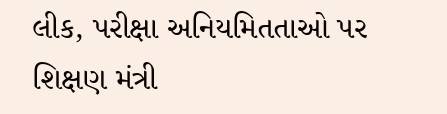લીક, પરીક્ષા અનિયમિતતાઓ પર શિક્ષણ મંત્રી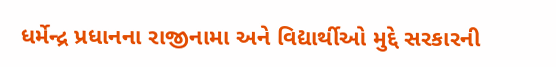ધર્મેન્દ્ર પ્રધાનના રાજીનામા અને વિદ્યાર્થીઓ મુદ્દે સરકારની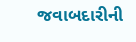જવાબદારીની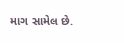માગ સામેલ છે.